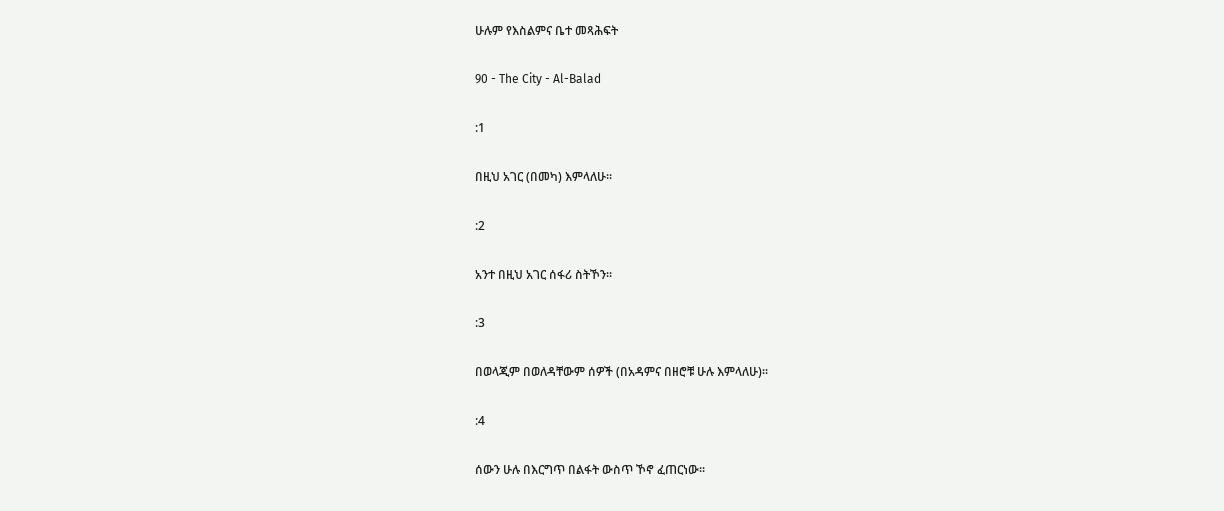ሁሉም የእስልምና ቤተ መጻሕፍት

90 - The City - Al-Balad

:1

በዚህ አገር (በመካ) እምላለሁ፡፡

:2

አንተ በዚህ አገር ሰፋሪ ስትኾን፡፡

:3

በወላጂም በወለዳቸውም ሰዎች (በአዳምና በዘሮቹ ሁሉ እምላለሁ)፡፡

:4

ሰውን ሁሉ በእርግጥ በልፋት ውስጥ ኾኖ ፈጠርነው፡፡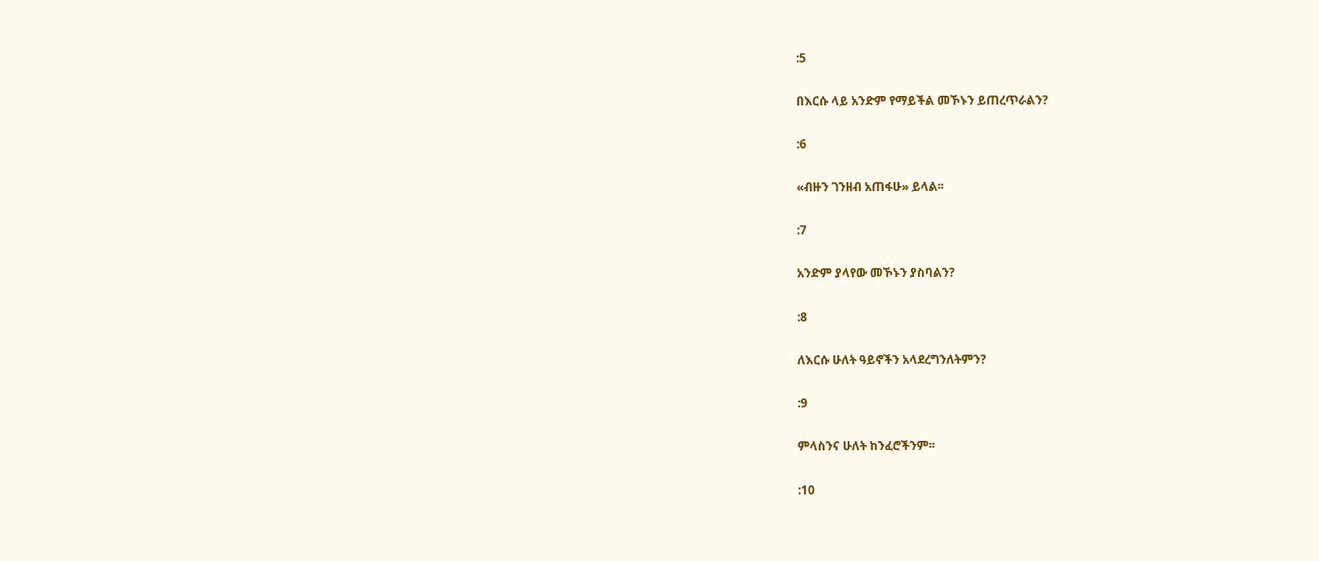:5

በእርሱ ላይ አንድም የማይችል መኾኑን ይጠረጥራልን?

:6

«ብዙን ገንዘብ አጠፋሁ» ይላል፡፡

:7

አንድም ያላየው መኾኑን ያስባልን?

:8

ለእርሱ ሁለት ዓይኖችን አላደረግንለትምን?

:9

ምላስንና ሁለት ከንፈሮችንም፡፡

:10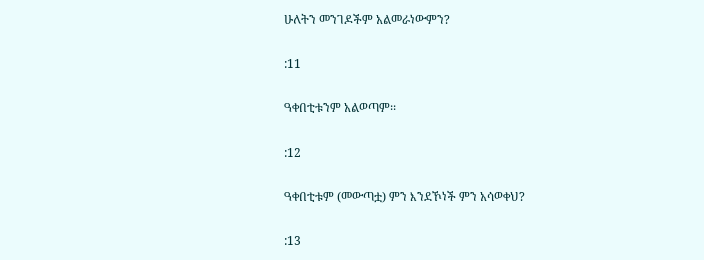ሁለትን መንገዶችም አልመራነውምን?

:11

ዓቀበቲቱንም አልወጣም፡፡

:12

ዓቀበቲቱም (መውጣቷ) ምን እንደኾነች ምን አሳወቀህ?

:13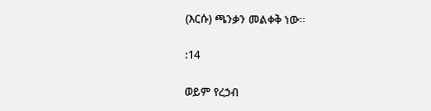(እርሱ) ጫንቃን መልቀቅ ነው፡፡

:14

ወይም የረኃብ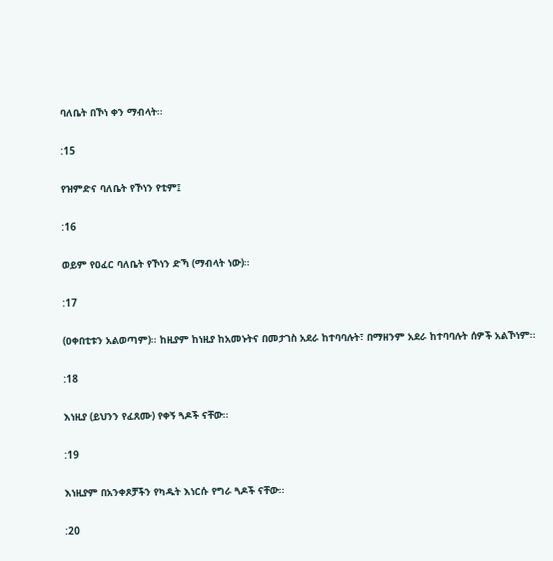ባለቤት በኾነ ቀን ማብላት፡፡

:15

የዝምድና ባለቤት የኾነን የቲም፤

:16

ወይም የዐፈር ባለቤት የኾነን ድኻ (ማብላት ነው)፡፡

:17

(ዐቀበቲቱን አልወጣም)፡፡ ከዚያም ከነዚያ ከአመኑትና በመታገስ አደራ ከተባባሉት፣ በማዘንም አደራ ከተባባሉት ሰዎች አልኾነም፡፡

:18

እነዚያ (ይህንን የፈጸሙ) የቀኝ ጓዶች ናቸው፡፡

:19

እነዚያም በአንቀጾቻችን የካዱት እነርሱ የግራ ጓዶች ናቸው፡፡

:20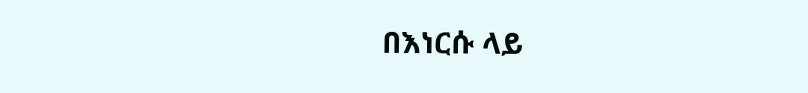በእነርሱ ላይ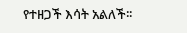የተዘጋች እሳት አልለች፡፡